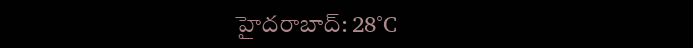హైదరాబాద్: 28°C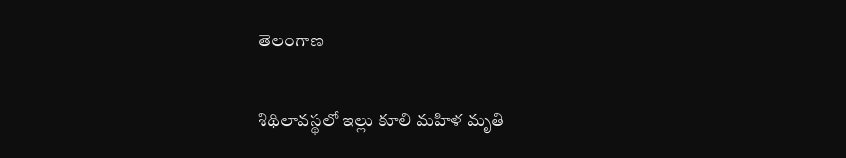తెలంగాణ

శిథిలావస్థలో ఇల్లు కూలి మహిళ మృతి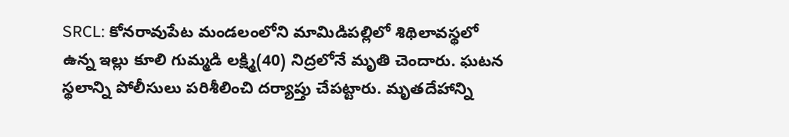SRCL: కోనరావుపేట మండలంలోని మామిడిపల్లిలో శిథిలావస్థలో ఉన్న ఇల్లు కూలి గుమ్మడి లక్ష్మి(40) నిద్రలోనే మృతి చెందారు. ఘటన స్థలాన్ని పోలీసులు పరిశీలించి దర్యాప్తు చేపట్టారు. మృతదేహాన్ని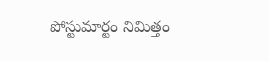పోస్టుమార్టం నిమిత్తం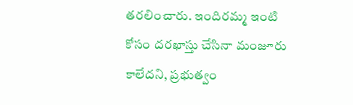తరలించారు. ఇందిరమ్మ ఇంటి కోసం దరఖాస్తు చేసినా మంజూరు కాలేదని, ప్రభుత్వం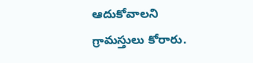ఆదుకోవాలని గ్రామస్తులు కోరారు.